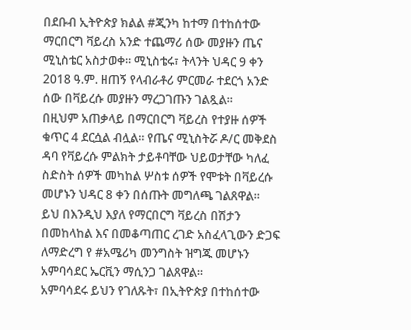በደቡብ ኢትዮጵያ ክልል #ጂንካ ከተማ በተከሰተው ማርበርግ ቫይረስ አንድ ተጨማሪ ሰው መያዙን ጤና ሚኒስቴር አስታወቀ። ሚኒስቴሩ፣ ትላንት ህዳር 9 ቀን 2018 ዓ.ም. ዘጠኝ የላብራቶሪ ምርመራ ተደርጎ አንድ ሰው በቫይረሱ መያዙን ማረጋገጡን ገልጿል።
በዚህም አጠቃላይ በማርበርግ ቫይረስ የተያዙ ሰዎች ቁጥር 4 ደርሷል ብሏል። የጤና ሚኒስትሯ ዶ/ር መቅደስ ዳባ የቫይረሱ ምልክት ታይቶባቸው ህይወታቸው ካለፈ ስድስት ሰዎች መካከል ሦስቱ ሰዎች የሞቱት በቫይረሱ መሆኑን ህዳር 8 ቀን በሰጡት መግለጫ ገልጸዋል።
ይህ በእንዲህ እያለ የማርበርግ ቫይረስ በሽታን በመከላከል እና በመቆጣጠር ረገድ አስፈላጊውን ድጋፍ ለማድረግ የ #አሜሪካ መንግስት ዝግጁ መሆኑን አምባሳደር ኤርቪን ማሲንጋ ገልጸዋል።
አምባሳደሩ ይህን የገለጹት፣ በኢትዮጵያ በተከሰተው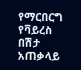የማርበርግ የቫይረስ በሽታ አጠቃላይ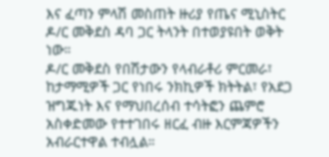እና ፈጣን ምላሽ መስጠት ዙሪያ የጤና ሚኒስትር ዶ/ር መቅደስ ዳባ ጋር ትላንት በተወያዩበት ወቅት ነው።
ዶ/ር መቅደስ የበሽታውን የላብራቶሪ ምርመራ፣ ከታማሚዎች ጋር የነበሩ ንክኪዎች ክትትል፣ የአደጋ ዝግጁነት እና የማህበረሰብ ተሳትፎን ጨምሮ አስቀድመው የተተገበሩ ዘርፈ ብዙ እርምጃዎችን አብራርተዋል ተብሏል።